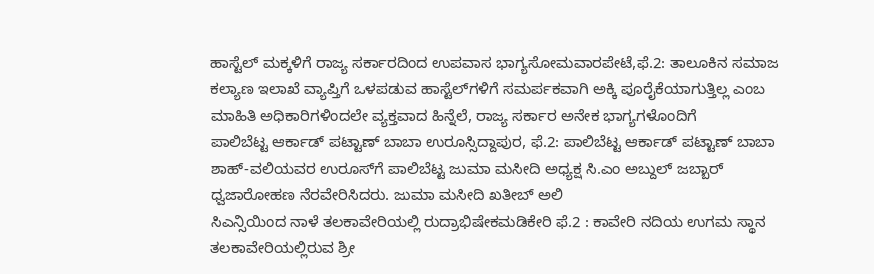ಹಾಸ್ಟೆಲ್ ಮಕ್ಕಳಿಗೆ ರಾಜ್ಯ ಸರ್ಕಾರದಿಂದ ಉಪವಾಸ ಭಾಗ್ಯಸೋಮವಾರಪೇಟೆ,ಫೆ.2: ತಾಲೂಕಿನ ಸಮಾಜ ಕಲ್ಯಾಣ ಇಲಾಖೆ ವ್ಯಾಪ್ತಿಗೆ ಒಳಪಡುವ ಹಾಸ್ಟೆಲ್‍ಗಳಿಗೆ ಸಮರ್ಪಕವಾಗಿ ಅಕ್ಕಿ ಪೂರೈಕೆಯಾಗುತ್ತಿಲ್ಲ ಎಂಬ ಮಾಹಿತಿ ಅಧಿಕಾರಿಗಳಿಂದಲೇ ವ್ಯಕ್ತವಾದ ಹಿನ್ನೆಲೆ, ರಾಜ್ಯ ಸರ್ಕಾರ ಅನೇಕ ಭಾಗ್ಯಗಳೊಂದಿಗೆ
ಪಾಲಿಬೆಟ್ಟ ಆರ್ಕಾಡ್ ಪಟ್ಟಾಣ್ ಬಾಬಾ ಉರೂಸ್ಸಿದ್ದಾಪುರ, ಫೆ.2: ಪಾಲಿಬೆಟ್ಟ ಆರ್ಕಾಡ್ ಪಟ್ಟಾಣ್ ಬಾಬಾ ಶಾಹ್-ವಲಿಯವರ ಉರೂಸ್‍ಗೆ ಪಾಲಿಬೆಟ್ಟ ಜುಮಾ ಮಸೀದಿ ಅಧ್ಯಕ್ಷ ಸಿ.ಎಂ ಅಬ್ದುಲ್ ಜಬ್ಬಾರ್ ಧ್ವಜಾರೋಹಣ ನೆರವೇರಿಸಿದರು. ಜುಮಾ ಮಸೀದಿ ಖತೀಬ್ ಅಲಿ
ಸಿಎನ್ಸಿಯಿಂದ ನಾಳೆ ತಲಕಾವೇರಿಯಲ್ಲಿ ರುದ್ರಾಭಿಷೇಕಮಡಿಕೇರಿ ಫೆ.2 : ಕಾವೇರಿ ನದಿಯ ಉಗಮ ಸ್ಥಾನ ತಲಕಾವೇರಿಯಲ್ಲಿರುವ ಶ್ರೀ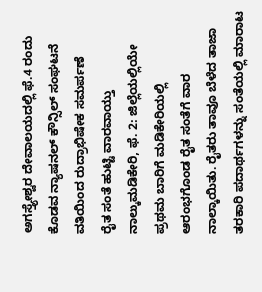ಅಗಸ್ತ್ಯೇಶ್ವರ ದೇವಾಲಯದಲ್ಲಿ ಫೆ.4 ರಂದು ಕೊಡವ ನ್ಯಾಷನಲ್ ಕೌನ್ಸಿಲ್ ಸಂಘಟನೆ ವತಿಯಿಂದ ರುದ್ರಾಭಿಷೇಕ ಸಮರ್ಪಣೆ
ರೈತ ಸಂತೆ ಹುಟ್ಟಿ ವಾರವಾಯ್ತು ನಾಲ್ಕುಮಡಿಕೇರಿ, ಫೆ. 2: ಜಿಲ್ಲೆಯಲ್ಲಿಯೇ ಪ್ರಥಮ ಬಾರಿಗೆ ಮಡಿಕೇರಿಯಲ್ಲಿ ಆರಂಭಗೊಂಡ ರೈತ ಸಂತೆಗೆ ವಾರ ನಾಲ್ಕಾಯಿತು. ರೈತರು ತಾವೂ ಬೆಳೆದ ತಾಜಾ ತರಕಾರಿ ಪದಾರ್ಥಗಳನ್ನು ಸಂತೆಯಲ್ಲಿ ಮಾರಾಟ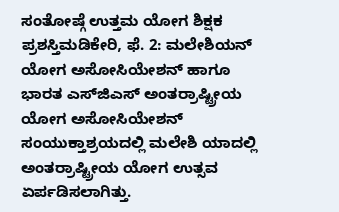ಸಂತೋಷ್ಗೆ ಉತ್ತಮ ಯೋಗ ಶಿಕ್ಷಕ ಪ್ರಶಸ್ತಿಮಡಿಕೇರಿ, ಫೆ. 2: ಮಲೇಶಿಯನ್ ಯೋಗ ಅಸೋಸಿಯೇಶನ್ ಹಾಗೂ ಭಾರತ ಎಸ್‍ಜಿಎಸ್ ಅಂತರ್ರಾಷ್ಟ್ರೀಯ ಯೋಗ ಅಸೋಸಿಯೇಶನ್ ಸಂಯುಕ್ತಾಶ್ರಯದಲ್ಲಿ ಮಲೇಶಿ ಯಾದಲ್ಲಿ ಅಂತರ್ರಾಷ್ಟ್ರೀಯ ಯೋಗ ಉತ್ಸವ ಏರ್ಪಡಿಸಲಾಗಿತ್ತು.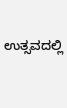ಉತ್ಸವದಲ್ಲಿ